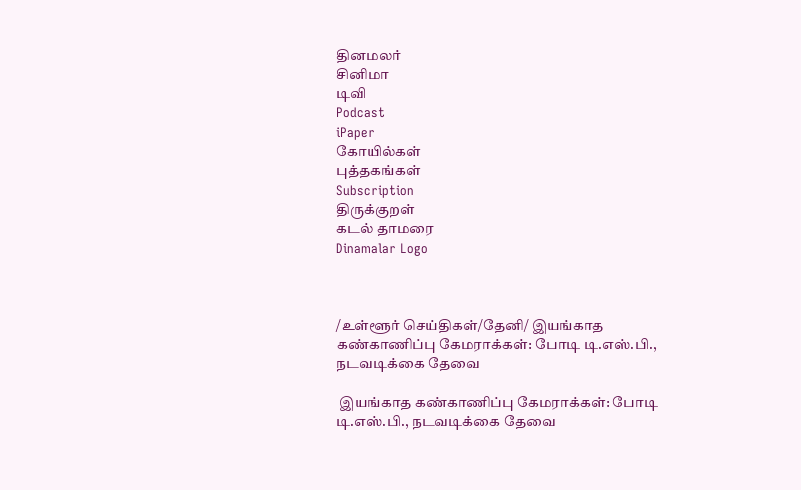தினமலர்
சினிமா
டிவி
Podcast
iPaper
கோயில்கள்
புத்தகங்கள்
Subscription
திருக்குறள்
கடல் தாமரை
Dinamalar Logo



/உள்ளூர் செய்திகள்/தேனி/ இயங்காத கண்காணிப்பு கேமராக்கள்: போடி டி.எஸ்.பி., நடவடிக்கை தேவை

 இயங்காத கண்காணிப்பு கேமராக்கள்: போடி டி.எஸ்.பி., நடவடிக்கை தேவை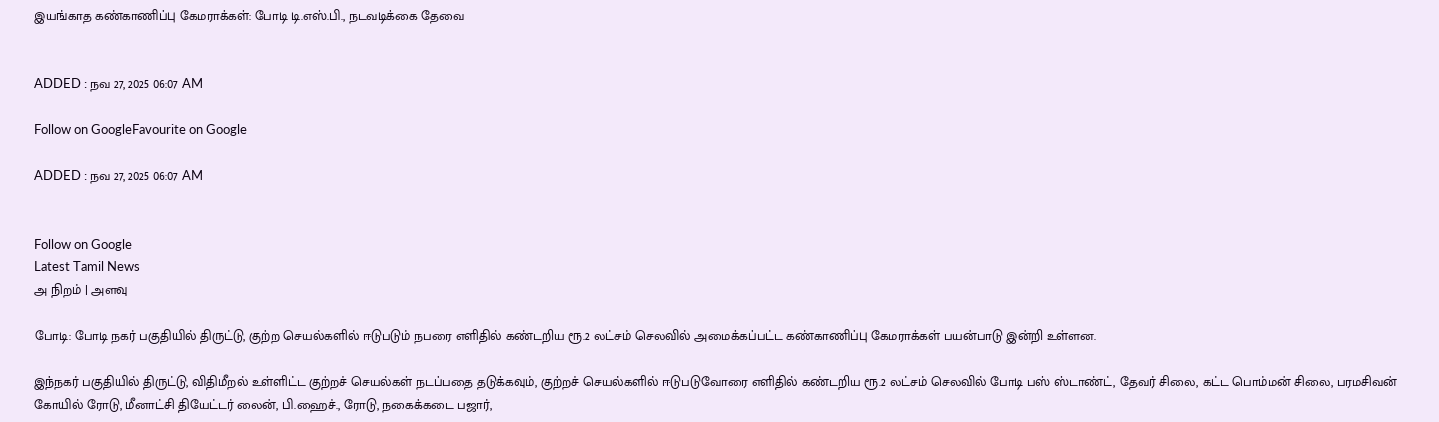இயங்காத கண்காணிப்பு கேமராக்கள்: போடி டி.எஸ்.பி., நடவடிக்கை தேவை


ADDED : நவ 27, 2025 06:07 AM

Follow on GoogleFavourite on Google

ADDED : நவ 27, 2025 06:07 AM


Follow on Google
Latest Tamil News
அ நிறம் | அளவு

போடி: போடி நகர் பகுதியில் திருட்டு, குற்ற செயல்களில் ஈடுபடும் நபரை எளிதில் கண்டறிய ரூ.2 லட்சம் செலவில் அமைக்கப்பட்ட கண்காணிப்பு கேமராக்கள் பயன்பாடு இன்றி உள்ளன.

இந்நகர் பகுதியில் திருட்டு, விதிமீறல் உள்ளிட்ட குற்றச் செயல்கள் நடப்பதை தடுக்கவும், குற்றச் செயல்களில் ஈடுபடுவோரை எளிதில் கண்டறிய ரூ.2 லட்சம் செலவில் போடி பஸ் ஸ்டாண்ட், தேவர் சிலை, கட்ட பொம்மன் சிலை, பரமசிவன் கோயில் ரோடு, மீனாட்சி தியேட்டர் லைன், பி.ஹைச்., ரோடு, நகைக்கடை பஜார்,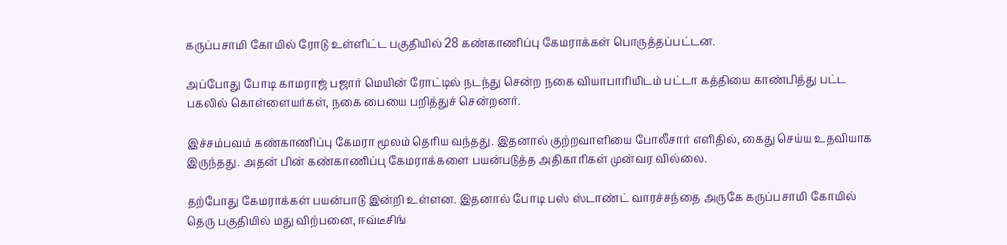கருப்பசாமி கோயில் ரோடு உள்ளிட்ட பகுதியில் 28 கண்காணிப்பு கேமராக்கள் பொருத்தப்பட்டன.

அப்போது போடி காமராஜ் பஜார் மெயின் ரோட்டில் நடந்து சென்ற நகை வியாபாரியிடம் பட்டா கத்தியை காண்பித்து பட்ட பகலில் கொள்ளையர்கள், நகை பையை பறித்துச் சென்றனர்.

இச்சம்பவம் கண்காணிப்பு கேமரா மூலம் தெரிய வந்தது. இதனால் குற்றவாளியை போலீசார் எளிதில், கைது செய்ய உதவியாக இருந்தது. அதன் பின் கண்காணிப்பு கேமராக்களை பயன்படுத்த அதிகாரிகள் முன்வர வில்லை.

தற்போது கேமராக்கள் பயன்பாடு இன்றி உள்ளன. இதனால் போடி பஸ் ஸ்டாண்ட் வாரச்சந்தை அருகே கருப்பசாமி கோயில் தெரு பகுதியில் மது விற்பனை, ஈவ்டீசிங்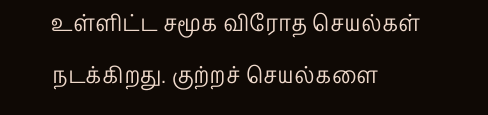உள்ளிட்ட சமூக விரோத செயல்கள் நடக்கிறது. குற்றச் செயல்களை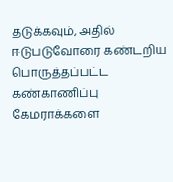தடுக்கவும், அதில் ஈடுபடுவோரை கண்டறிய பொருத்தப்பட்ட கண்காணிப்பு கேமராக்களை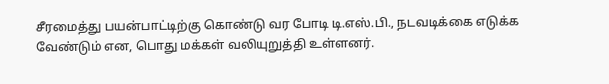சீரமைத்து பயன்பாட்டிற்கு கொண்டு வர போடி டி.எஸ்.பி., நடவடிக்கை எடுக்க வேண்டும் என, பொது மக்கள் வலியுறுத்தி உள்ளனர்.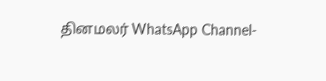தினமலர் WhatsApp Channel-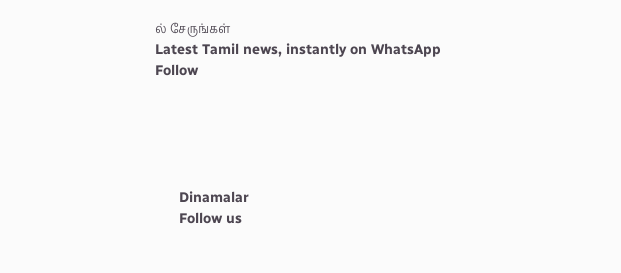ல் சேருங்கள்
Latest Tamil news, instantly on WhatsApp
Follow





      Dinamalar
      Follow us